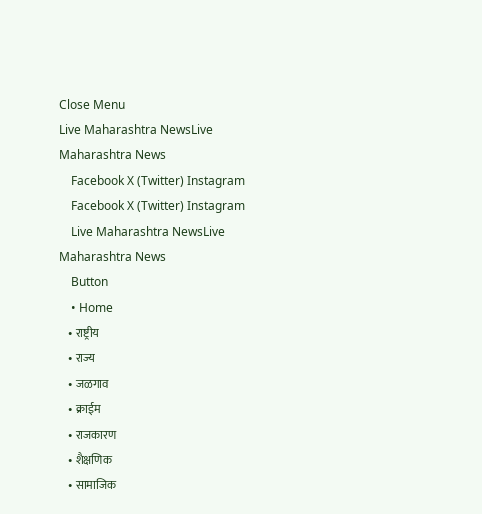Close Menu
Live Maharashtra NewsLive Maharashtra News
    Facebook X (Twitter) Instagram
    Facebook X (Twitter) Instagram
    Live Maharashtra NewsLive Maharashtra News
    Button
    • Home
    • राष्ट्रीय
    • राज्य
    • जळगाव
    • क्राईम
    • राजकारण
    • शैक्षणिक
    • सामाजिक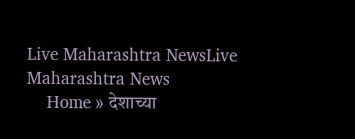Live Maharashtra NewsLive Maharashtra News
    Home » देशाच्या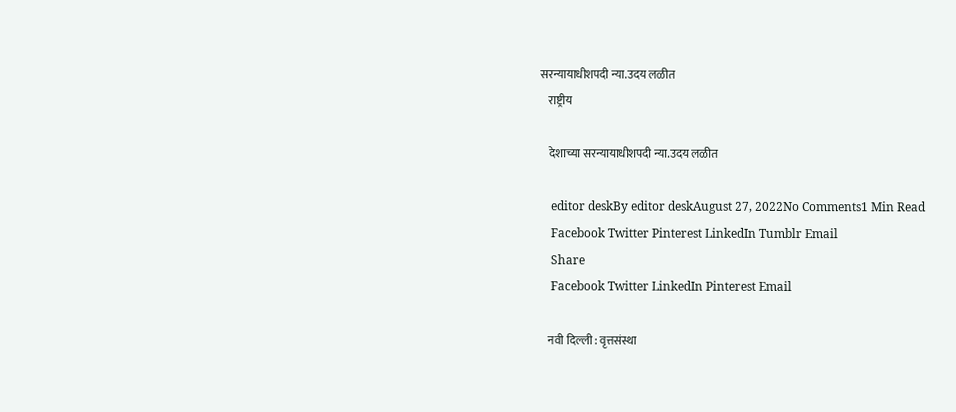सरन्यायाधीशपदी न्या.उदय लळीत
    राष्ट्रीय

    देशाच्या सरन्यायाधीशपदी न्या.उदय लळीत

    editor deskBy editor deskAugust 27, 2022No Comments1 Min Read
    Facebook Twitter Pinterest LinkedIn Tumblr Email
    Share
    Facebook Twitter LinkedIn Pinterest Email

    नवी दिल्ली : वृत्तसंस्था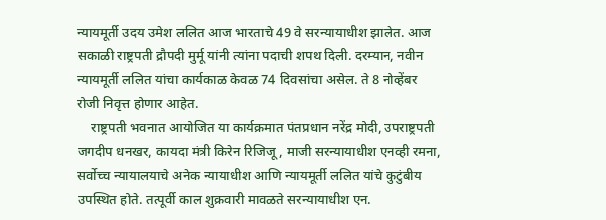न्यायमूर्ती उदय उमेश ललित आज भारताचे 49 वे सरन्यायाधीश झालेत. आज सकाळी राष्ट्रपती द्रौपदी मुर्मू यांनी त्यांना पदाची शपथ दिली. दरम्यान, नवीन न्यायमूर्ती ललित यांचा कार्यकाळ केवळ 74 दिवसांचा असेल. ते 8 नोव्हेंबर रोजी निवृत्त होणार आहेत.
    राष्ट्रपती भवनात आयोजित या कार्यक्रमात पंतप्रधान नरेंद्र मोदी, उपराष्ट्रपती जगदीप धनखर, कायदा मंत्री किरेन रिजिजू, माजी सरन्यायाधीश एनव्ही रमना, सर्वोच्च न्यायालयाचे अनेक न्यायाधीश आणि न्यायमूर्ती ललित यांचे कुटुंबीय उपस्थित होते. तत्पूर्वी काल शुक्रवारी मावळते सरन्यायाधीश एन.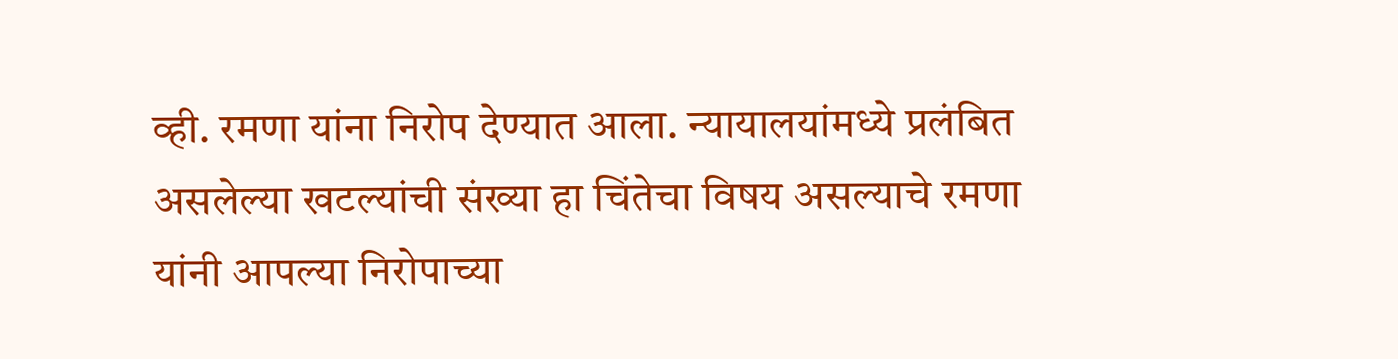व्ही. रमणा यांना निरोप देण्यात आला. न्यायालयांमध्ये प्रलंबित असलेल्या खटल्यांची संख्या हा चिंतेचा विषय असल्याचे रमणा यांनी आपल्या निरोपाच्या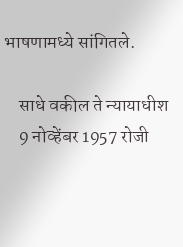भाषणामध्ये सांगितले.

    साधे वकील ते न्यायाधीश
    9 नोव्हेंबर 1957 रोजी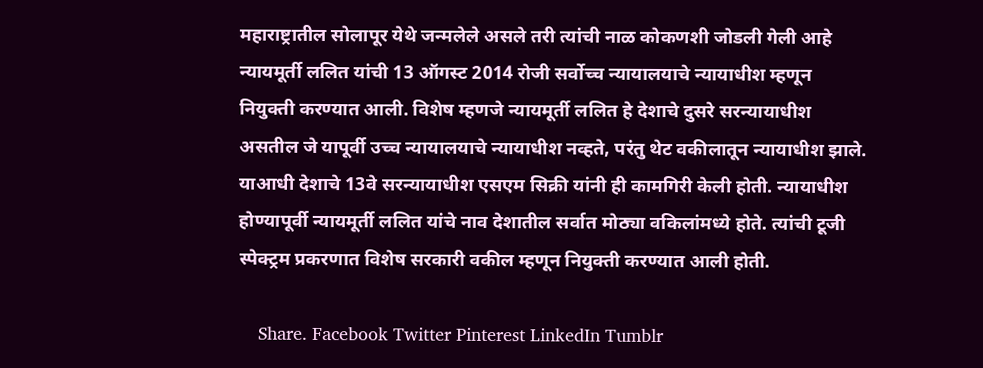महाराष्ट्रातील सोलापूर येथे जन्मलेले असले तरी त्यांची नाळ कोकणशी जोडली गेली आहे न्यायमूर्ती ललित यांची 13 ऑगस्ट 2014 रोजी सर्वोच्च न्यायालयाचे न्यायाधीश म्हणून नियुक्ती करण्यात आली. विशेष म्हणजे न्यायमूर्ती ललित हे देशाचे दुसरे सरन्यायाधीश असतील जे यापूर्वी उच्च न्यायालयाचे न्यायाधीश नव्हते, परंतु थेट वकीलातून न्यायाधीश झाले. याआधी देशाचे 13वे सरन्यायाधीश एसएम सिक्री यांनी ही कामगिरी केली होती. न्यायाधीश होण्यापूर्वी न्यायमूर्ती ललित यांचे नाव देशातील सर्वात मोठ्या वकिलांमध्ये होते. त्यांची टूजी स्पेक्ट्रम प्रकरणात विशेष सरकारी वकील म्हणून नियुक्ती करण्यात आली होती.

    Share. Facebook Twitter Pinterest LinkedIn Tumblr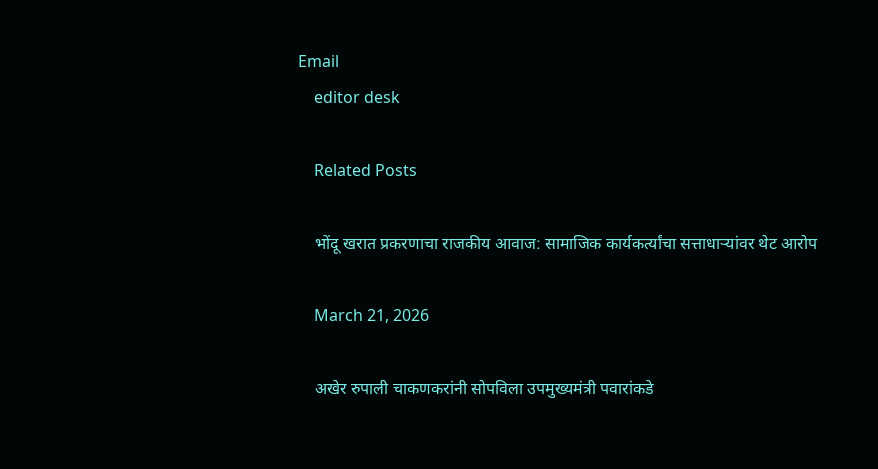Email
    editor desk

    Related Posts

    भोंदू खरात प्रकरणाचा राजकीय आवाज: सामाजिक कार्यकर्त्यांचा सत्ताधाऱ्यांवर थेट आरोप

    March 21, 2026

    अखेर रुपाली चाकणकरांनी सोपविला उपमुख्यमंत्री पवारांकडे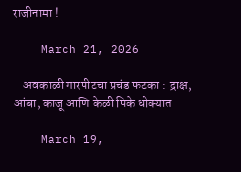राजीनामा !

    March 21, 2026

    अवकाळी गारपीटचा प्रचंड फटका : द्राक्ष, आंबा, काजू आणि केळी पिके धोक्यात

    March 19,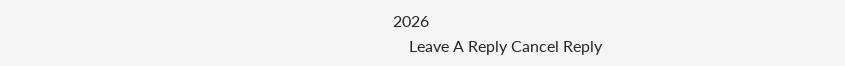2026
    Leave A Reply Cancel Reply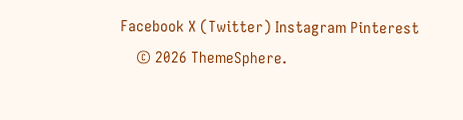Facebook X (Twitter) Instagram Pinterest
    © 2026 ThemeSphere.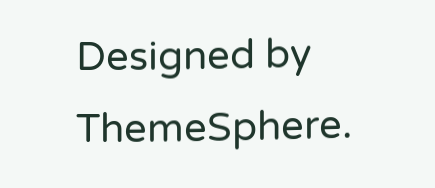Designed by ThemeSphere.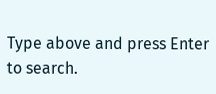Type above and press Enter to search.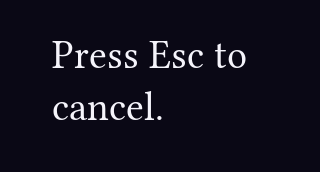Press Esc to cancel.